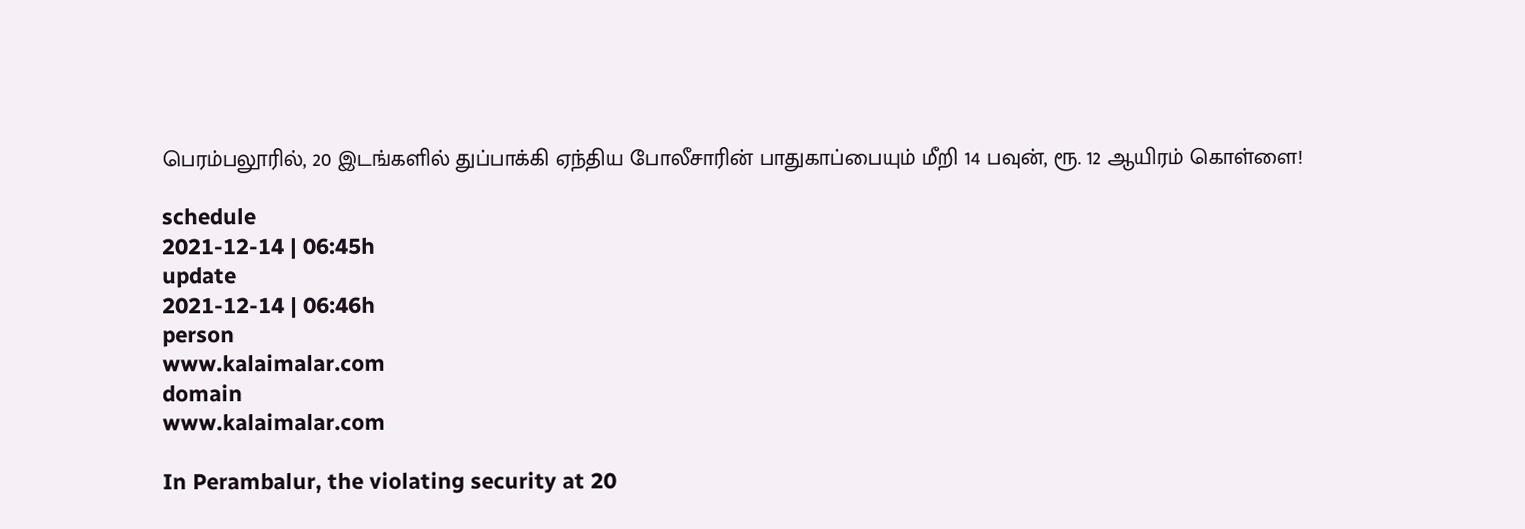பெரம்பலூரில், 20 இடங்களில் துப்பாக்கி ஏந்திய போலீசாரின் பாதுகாப்பையும் மீறி 14 பவுன், ரூ. 12 ஆயிரம் கொள்ளை!

schedule
2021-12-14 | 06:45h
update
2021-12-14 | 06:46h
person
www.kalaimalar.com
domain
www.kalaimalar.com

In Perambalur, the violating security at 20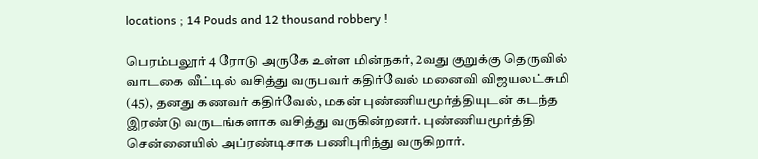locations ; 14 Pouds and 12 thousand robbery !

பெரம்பலூர் 4 ரோடு அருகே உள்ள மின்நகர், 2வது குறுக்கு தெருவில் வாடகை வீட்டில் வசித்து வருபவர் கதிர்வேல் மனைவி விஜயலட்சுமி (45), தனது கணவர் கதிர்வேல், மகன் புண்ணியமூர்த்தியுடன் கடந்த இரண்டு வருடங்களாக வசித்து வருகின்றனர். புண்ணியமூர்த்தி சென்னையில் அப்ரண்டிசாக பணிபுரிந்து வருகிறார்.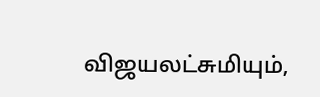விஜயலட்சுமியும்,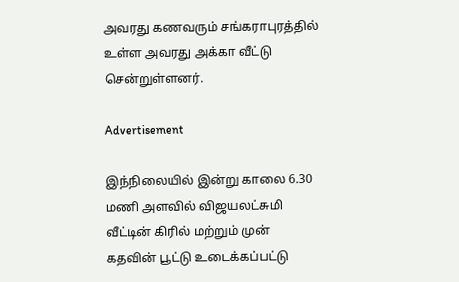அவரது கணவரும் சங்கராபுரத்தில் உள்ள அவரது அக்கா வீட்டு சென்றுள்ளனர்.

Advertisement

இந்நிலையில் இன்று காலை 6.30 மணி அளவில் விஜயலட்சுமி வீட்டின் கிரில் மற்றும் முன் கதவின் பூட்டு உடைக்கப்பட்டு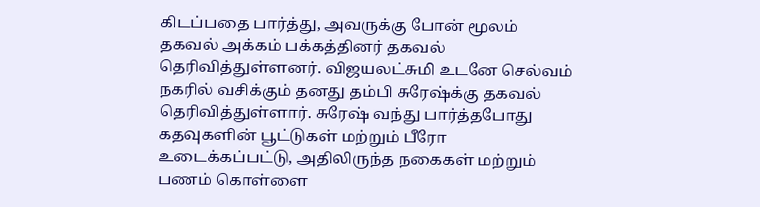கிடப்பதை பார்த்து, அவருக்கு போன் மூலம் தகவல் அக்கம் பக்கத்தினர் தகவல் தெரிவித்துள்ளனர். விஜயலட்சுமி உடனே செல்வம் நகரில் வசிக்கும் தனது தம்பி சுரேஷ்க்கு தகவல் தெரிவித்துள்ளார். சுரேஷ் வந்து பார்த்தபோது கதவுகளின் பூட்டுகள் மற்றும் பீரோ உடைக்கப்பட்டு, அதிலிருந்த நகைகள் மற்றும் பணம் கொள்ளை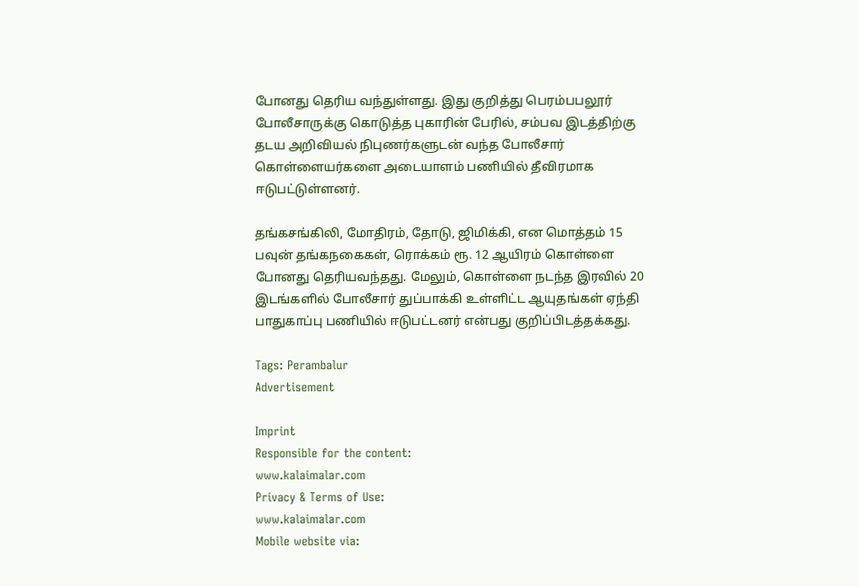போனது தெரிய வந்துள்ளது. இது குறித்து பெரம்பபலூர் போலீசாருக்கு கொடுத்த புகாரின் பேரில், சம்பவ இடத்திற்கு தடய அறிவியல் நிபுணர்களுடன் வந்த போலீசார் கொள்ளையர்களை அடையாளம் பணியில் தீவிரமாக ஈடுபட்டுள்ளனர்.

தங்கசங்கிலி, மோதிரம், தோடு, ஜிமிக்கி, என மொத்தம் 15 பவுன் தங்கநகைகள், ரொக்கம் ரூ. 12 ஆயிரம் கொள்ளை போனது தெரியவந்தது. மேலும், கொள்ளை நடந்த இரவில் 20 இடங்களில் போலீசார் துப்பாக்கி உள்ளிட்ட ஆயுதங்கள் ஏந்தி பாதுகாப்பு பணியில் ஈடுபட்டனர் என்பது குறிப்பிடத்தக்கது.

Tags: Perambalur
Advertisement

Imprint
Responsible for the content:
www.kalaimalar.com
Privacy & Terms of Use:
www.kalaimalar.com
Mobile website via: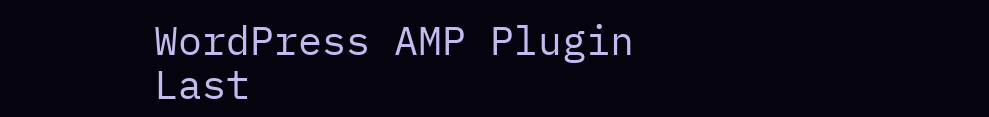WordPress AMP Plugin
Last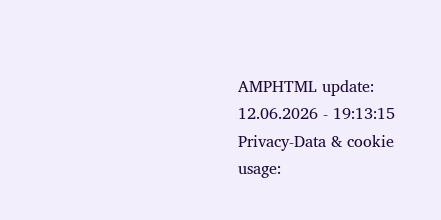AMPHTML update:
12.06.2026 - 19:13:15
Privacy-Data & cookie usage: